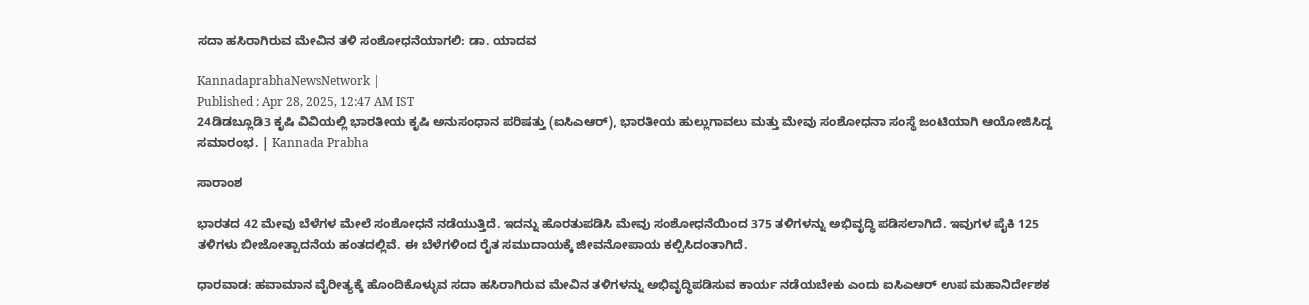ಸದಾ ಹಸಿರಾಗಿರುವ ಮೇವಿನ ತಳಿ ಸಂಶೋಧನೆಯಾಗಲಿ: ಡಾ. ಯಾದವ

KannadaprabhaNewsNetwork |
Published : Apr 28, 2025, 12:47 AM IST
24ಡಿಡಬ್ಲೂಡಿ3 ಕೃಷಿ ವಿವಿಯಲ್ಲಿ ಭಾರತೀಯ ಕೃಷಿ ಅನುಸಂಧಾನ ಪರಿಷತ್ತು (ಐಸಿಎಆರ್), ಭಾರತೀಯ ಹುಲ್ಲುಗಾವಲು ಮತ್ತು ಮೇವು ಸಂಶೋಧನಾ ಸಂಸ್ಥೆ ಜಂಟಿಯಾಗಿ ಆಯೋಜಿಸಿದ್ದ ಸಮಾರಂಭ. | Kannada Prabha

ಸಾರಾಂಶ

ಭಾರತದ 42 ಮೇವು ಬೆಳೆಗಳ ಮೇಲೆ ಸಂಶೋಧನೆ ನಡೆಯುತ್ತಿದೆ. ಇದನ್ನು ಹೊರತುಪಡಿಸಿ ಮೇವು ಸಂಶೋಧನೆಯಿಂದ 375 ತಳಿಗಳನ್ನು ಅಭಿವೃದ್ಧಿ ಪಡಿಸಲಾಗಿದೆ. ಇವುಗಳ ಪೈಕಿ 125 ತಳಿಗಳು ಬೀಜೋತ್ಪಾದನೆಯ ಹಂತದಲ್ಲಿವೆ. ಈ ಬೆಳೆಗಳಿಂದ ರೈತ ಸಮುದಾಯಕ್ಕೆ ಜೀವನೋಪಾಯ ಕಲ್ಪಿಸಿದಂತಾಗಿದೆ.

ಧಾರವಾಡ: ಹವಾಮಾನ ವೈರೀತ್ಯಕ್ಕೆ ಹೊಂದಿಕೊಳ್ಳುವ ಸದಾ ಹಸಿರಾಗಿರುವ ಮೇವಿನ ತಳಿಗಳನ್ನು ಅಭಿವೃದ್ಧಿಪಡಿಸುವ ಕಾರ್ಯ ನಡೆಯಬೇಕು ಎಂದು ಐಸಿಎಆರ್‌ ಉಪ ಮಹಾನಿರ್ದೇಶಕ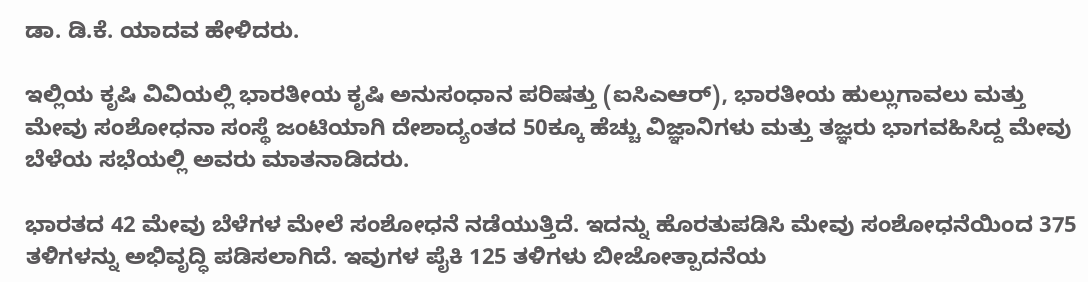ಡಾ. ಡಿ.ಕೆ. ಯಾದವ ಹೇಳಿದರು.

ಇಲ್ಲಿಯ ಕೃಷಿ ವಿವಿಯಲ್ಲಿ ಭಾರತೀಯ ಕೃಷಿ ಅನುಸಂಧಾನ ಪರಿಷತ್ತು (ಐಸಿಎಆರ್), ಭಾರತೀಯ ಹುಲ್ಲುಗಾವಲು ಮತ್ತು ಮೇವು ಸಂಶೋಧನಾ ಸಂಸ್ಥೆ ಜಂಟಿಯಾಗಿ ದೇಶಾದ್ಯಂತದ 50ಕ್ಕೂ ಹೆಚ್ಚು ವಿಜ್ಞಾನಿಗಳು ಮತ್ತು ತಜ್ಞರು ಭಾಗವಹಿಸಿದ್ದ ಮೇವು ಬೆಳೆಯ ಸಭೆಯಲ್ಲಿ ಅವರು ಮಾತನಾಡಿದರು.

ಭಾರತದ 42 ಮೇವು ಬೆಳೆಗಳ ಮೇಲೆ ಸಂಶೋಧನೆ ನಡೆಯುತ್ತಿದೆ. ಇದನ್ನು ಹೊರತುಪಡಿಸಿ ಮೇವು ಸಂಶೋಧನೆಯಿಂದ 375 ತಳಿಗಳನ್ನು ಅಭಿವೃದ್ಧಿ ಪಡಿಸಲಾಗಿದೆ. ಇವುಗಳ ಪೈಕಿ 125 ತಳಿಗಳು ಬೀಜೋತ್ಪಾದನೆಯ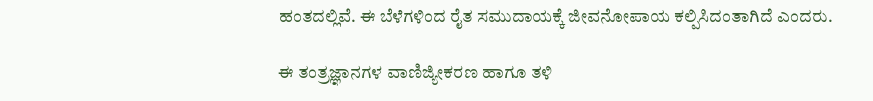ಹಂತದಲ್ಲಿವೆ. ಈ ಬೆಳೆಗಳಿಂದ ರೈತ ಸಮುದಾಯಕ್ಕೆ ಜೀವನೋಪಾಯ ಕಲ್ಪಿಸಿದಂತಾಗಿದೆ ಎಂದರು.

ಈ ತಂತ್ರಜ್ಞಾನಗಳ ವಾಣಿಜ್ಯೀಕರಣ ಹಾಗೂ ತಳಿ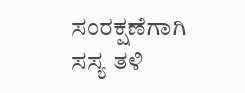ಸಂರಕ್ಷಣೆಗಾಗಿ ಸಸ್ಯ ತಳಿ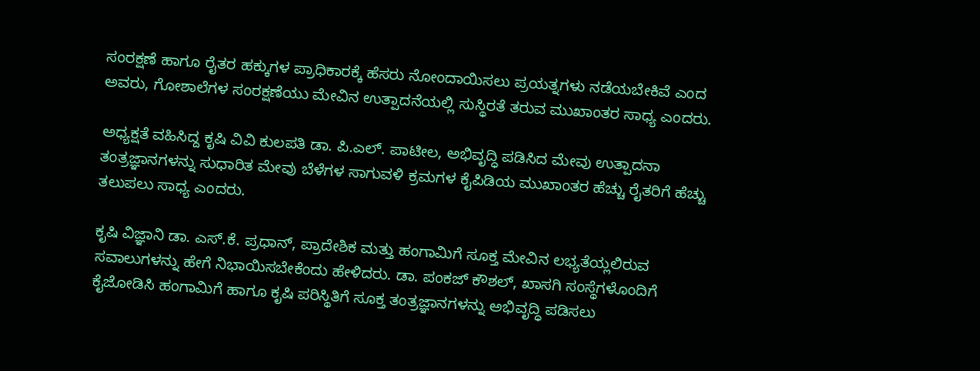ಸಂರಕ್ಷಣೆ ಹಾಗೂ ರೈತರ ಹಕ್ಕುಗಳ ಪ್ರಾಧಿಕಾರಕ್ಕೆ ಹೆಸರು ನೋಂದಾಯಿಸಲು ಪ್ರಯತ್ನಗಳು ನಡೆಯಬೇಕಿವೆ ಎಂದ ಅವರು, ಗೋಶಾಲೆಗಳ ಸಂರಕ್ಷಣೆಯು ಮೇವಿನ ಉತ್ಪಾದನೆಯಲ್ಲಿ ಸುಸ್ಥಿರತೆ ತರುವ ಮುಖಾಂತರ ಸಾಧ್ಯ ಎಂದರು.

ಅಧ್ಯಕ್ಷತೆ ವಹಿಸಿದ್ದ ಕೃಷಿ ವಿವಿ ಕುಲಪತಿ ಡಾ. ಪಿ.ಎಲ್. ಪಾಟೀಲ, ಅಭಿವೃದ್ಧಿ ಪಡಿಸಿದ ಮೇವು ಉತ್ಪಾದನಾ ತಂತ್ರಜ್ಞಾನಗಳನ್ನು ಸುಧಾರಿತ ಮೇವು ಬೆಳೆಗಳ ಸಾಗುವಳಿ ಕ್ರಮಗಳ ಕೈಪಿಡಿಯ ಮುಖಾಂತರ ಹೆಚ್ಚು ರೈತರಿಗೆ ಹೆಚ್ಚು ತಲುಪಲು ಸಾಧ್ಯ ಎಂದರು.

ಕೃಷಿ ವಿಜ್ಞಾನಿ ಡಾ. ಎಸ್.ಕೆ. ಪ್ರಧಾನ್, ಪ್ರಾದೇಶಿಕ ಮತ್ತು ಹಂಗಾಮಿಗೆ ಸೂಕ್ತ ಮೇವಿನ ಲಭ್ಯತೆಯ್ಲಲಿರುವ ಸವಾಲುಗಳನ್ನು ಹೇಗೆ ನಿಭಾಯಿಸಬೇಕೆಂದು ಹೇಳಿದರು. ಡಾ. ಪಂಕಜ್ ಕೌಶಲ್, ಖಾಸಗಿ ಸಂಸ್ಥೆಗಳೊಂದಿಗೆ ಕೈಜೋಡಿಸಿ ಹಂಗಾಮಿಗೆ ಹಾಗೂ ಕೃಷಿ ಪರಿಸ್ಥಿತಿಗೆ ಸೂಕ್ತ ತಂತ್ರಜ್ಞಾನಗಳನ್ನು ಅಭಿವೃದ್ಧಿ ಪಡಿಸಲು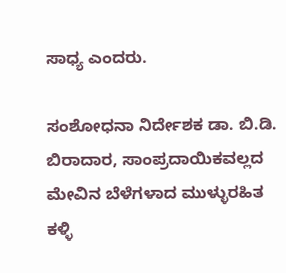ಸಾಧ್ಯ ಎಂದರು.

ಸಂಶೋಧನಾ ನಿರ್ದೇಶಕ ಡಾ. ಬಿ.ಡಿ. ಬಿರಾದಾರ, ಸಾಂಪ್ರದಾಯಿಕವಲ್ಲದ ಮೇವಿನ ಬೆಳೆಗಳಾದ ಮುಳ್ಳುರಹಿತ ಕಳ್ಳಿ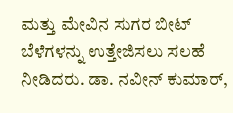ಮತ್ತು ಮೇವಿನ ಸುಗರ ಬೀಟ್ ಬೆಳೆಗಳನ್ನು ಉತ್ತೇಜಿಸಲು ಸಲಹೆ ನೀಡಿದರು. ಡಾ. ನವೀನ್ ಕುಮಾರ್,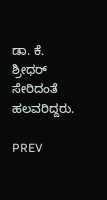ಡಾ. ಕೆ. ಶ್ರೀಧರ್ ಸೇರಿದಂತೆ ಹಲವರಿದ್ದರು.

PREV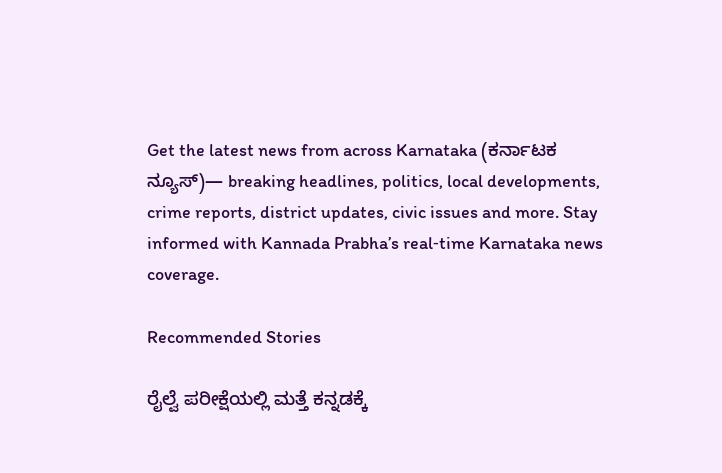Get the latest news from across Karnataka (ಕರ್ನಾಟಕ ನ್ಯೂಸ್)— breaking headlines, politics, local developments, crime reports, district updates, civic issues and more. Stay informed with Kannada Prabha’s real‑time Karnataka news coverage.

Recommended Stories

ರೈಲ್ವೆ ಪರೀಕ್ಷೆಯಲ್ಲಿ ಮತ್ತೆ ಕನ್ನಡಕ್ಕೆ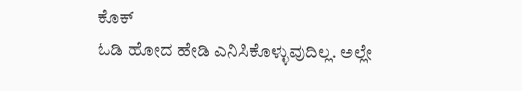ಕೊಕ್
ಓಡಿ ಹೋದ ಹೇಡಿ ಎನಿಸಿಕೊಳ್ಳುವುದಿಲ್ಲ. ಅಲ್ಲೇ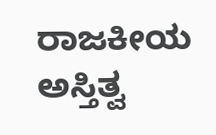ರಾಜಕೀಯ ಅಸ್ತಿತ್ವ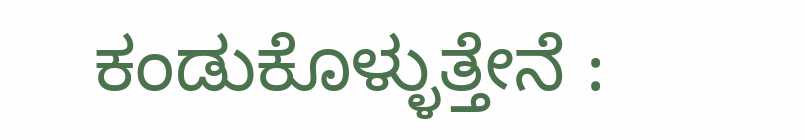ಕಂಡುಕೊಳ್ಳುತ್ತೇನೆ :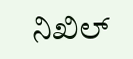ನಿಖಿಲ್‌